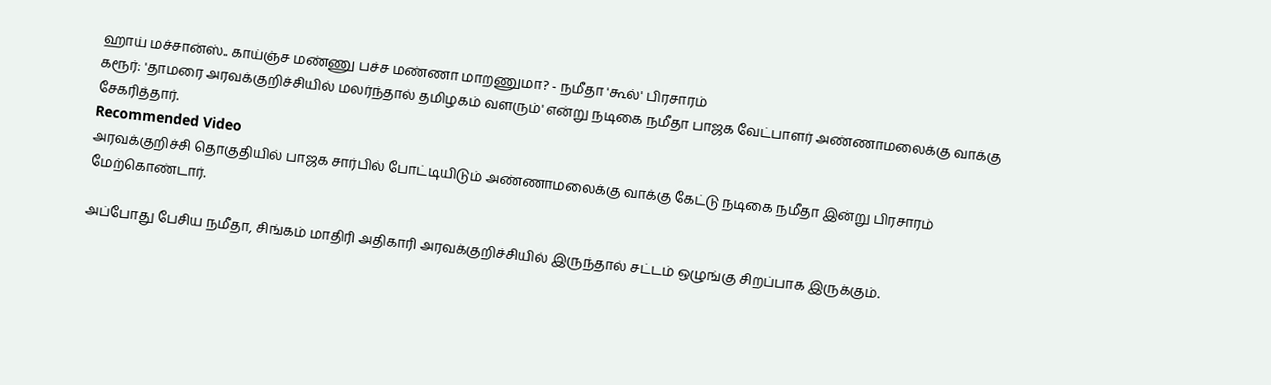ஹாய் மச்சான்ஸ்.. காய்ஞ்ச மண்ணு பச்ச மண்ணா மாறணுமா? - நமீதா 'கூல்' பிரசாரம்
கரூர்: 'தாமரை அரவக்குறிச்சியில் மலர்ந்தால் தமிழகம் வளரும்' என்று நடிகை நமீதா பாஜக வேட்பாளர் அண்ணாமலைக்கு வாக்கு சேகரித்தார்.
Recommended Video
அரவக்குறிச்சி தொகுதியில் பாஜக சார்பில் போட்டியிடும் அண்ணாமலைக்கு வாக்கு கேட்டு நடிகை நமீதா இன்று பிரசாரம் மேற்கொண்டார்.

அப்போது பேசிய நமீதா, சிங்கம் மாதிரி அதிகாரி அரவக்குறிச்சியில் இருந்தால் சட்டம் ஒழுங்கு சிறப்பாக இருக்கும்.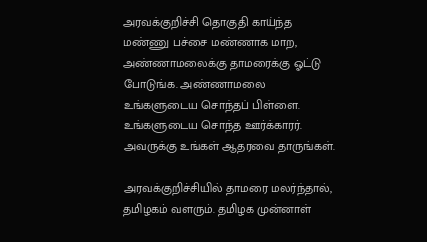அரவக்குறிச்சி தொகுதி காய்ந்த மண்ணு பச்சை மண்ணாக மாற, அண்ணாமலைக்கு தாமரைக்கு ஓட்டு போடுங்க. அண்ணாமலை உங்களுடைய சொந்தப் பிள்ளை. உங்களுடைய சொந்த ஊர்க்காரர். அவருக்கு உங்கள் ஆதரவை தாருங்கள்.

அரவக்குறிச்சியில் தாமரை மலர்ந்தால், தமிழகம் வளரும். தமிழக முன்னாள்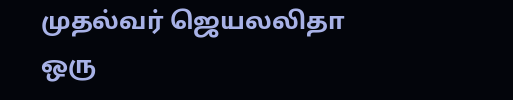முதல்வர் ஜெயலலிதா ஒரு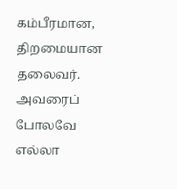கம்பீரமான, திறமையான தலைவர். அவரைப் போலவே எல்லா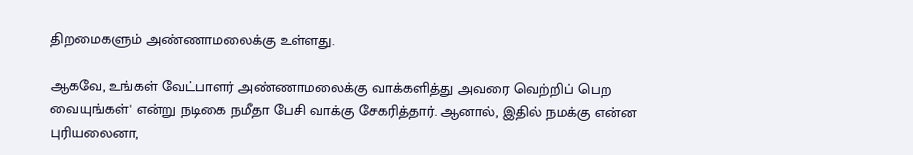திறமைகளும் அண்ணாமலைக்கு உள்ளது.

ஆகவே, உங்கள் வேட்பாளர் அண்ணாமலைக்கு வாக்களித்து அவரை வெற்றிப் பெற வையுங்கள்' என்று நடிகை நமீதா பேசி வாக்கு சேகரித்தார். ஆனால், இதில் நமக்கு என்ன புரியலைனா,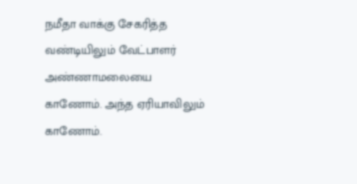நமீதா வாக்கு சேகரித்த வண்டியிலும் வேட்பாளர் அண்ணாமலையை காணோம். அந்த ஏரியாவிலும் காணோம்.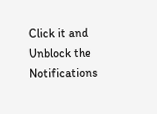Click it and Unblock the Notifications